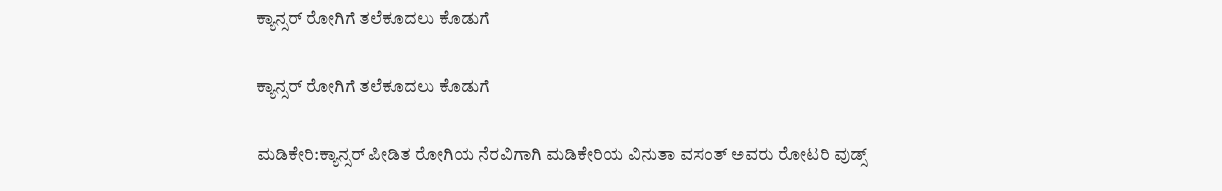ಕ್ಯಾನ್ಸರ್ ರೋಗಿಗೆ ತಲೆಕೂದಲು ಕೊಡುಗೆ

ಕ್ಯಾನ್ಸರ್ ರೋಗಿಗೆ ತಲೆಕೂದಲು ಕೊಡುಗೆ

ಮಡಿಕೇರಿ:ಕ್ಯಾನ್ಸರ್ ಪೀಡಿತ ರೋಗಿಯ ನೆರವಿಗಾಗಿ ಮಡಿಕೇರಿಯ ವಿನುತಾ ವಸಂತ್ ಅವರು ರೋಟರಿ ವುಡ್ಸ್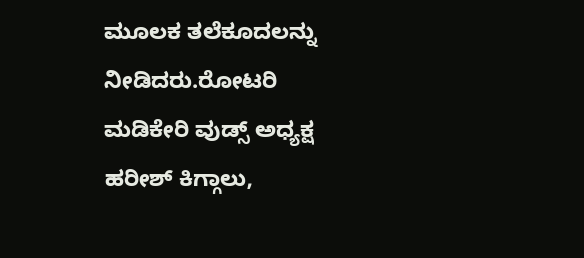ಮೂಲಕ ತಲೆಕೂದಲನ್ನು ನೀಡಿದರು.ರೋಟರಿ ಮಡಿಕೇರಿ ವುಡ್ಸ್ ಅಧ್ಯಕ್ಷ ಹರೀಶ್ ಕಿಗ್ಗಾಲು,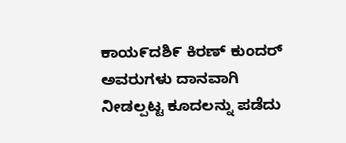ಕಾಯ೯ದಶಿ೯ ಕಿರಣ್ ಕುಂದರ್ ಅವರುಗಳು ದಾನವಾಗಿ ನೀಡಲ್ಪಟ್ಟ ಕೂದಲನ್ನು ಪಡೆದು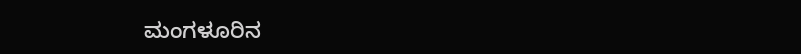ಮಂಗಳೂರಿನ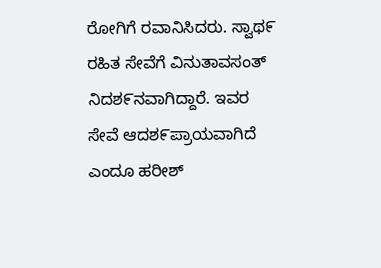ರೋಗಿಗೆ ರವಾನಿಸಿದರು. ಸ್ವಾಥ೯ ರಹಿತ ಸೇವೆಗೆ ವಿನುತಾವಸಂತ್ ನಿದಶ೯ನವಾಗಿದ್ದಾರೆ. ಇವರ ಸೇವೆ ಆದಶ೯ಪ್ರಾಯವಾಗಿದೆ ಎಂದೂ ಹರೀಶ್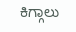ಕಿಗ್ಗಾಲು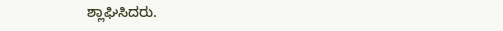ಶ್ಲಾಘಿಸಿದರು.